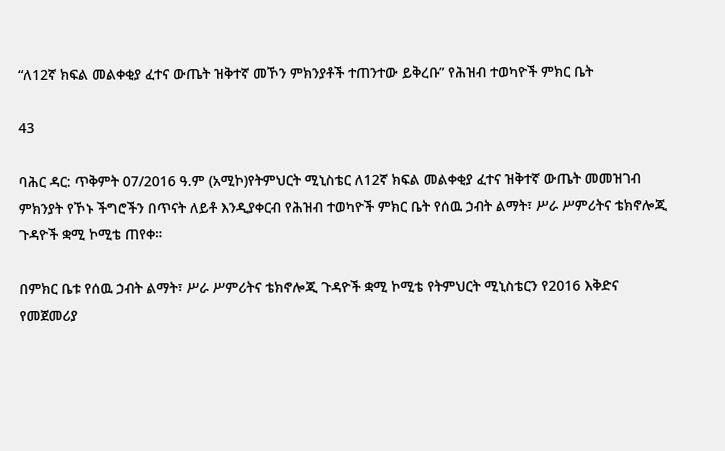“ለ12ኛ ክፍል መልቀቂያ ፈተና ውጤት ዝቅተኛ መኾን ምክንያቶች ተጠንተው ይቅረቡ” የሕዝብ ተወካዮች ምክር ቤት

43

ባሕር ዳር: ጥቅምት 07/2016 ዓ.ም (አሚኮ)የትምህርት ሚኒስቴር ለ12ኛ ክፍል መልቀቂያ ፈተና ዝቅተኛ ውጤት መመዝገብ ምክንያት የኾኑ ችግሮችን በጥናት ለይቶ እንዲያቀርብ የሕዝብ ተወካዮች ምክር ቤት የሰዉ ኃብት ልማት፣ ሥራ ሥምሪትና ቴክኖሎጂ ጉዳዮች ቋሚ ኮሚቴ ጠየቀ።

በምክር ቤቱ የሰዉ ኃብት ልማት፣ ሥራ ሥምሪትና ቴክኖሎጂ ጉዳዮች ቋሚ ኮሚቴ የትምህርት ሚኒስቴርን የ2016 እቅድና የመጀመሪያ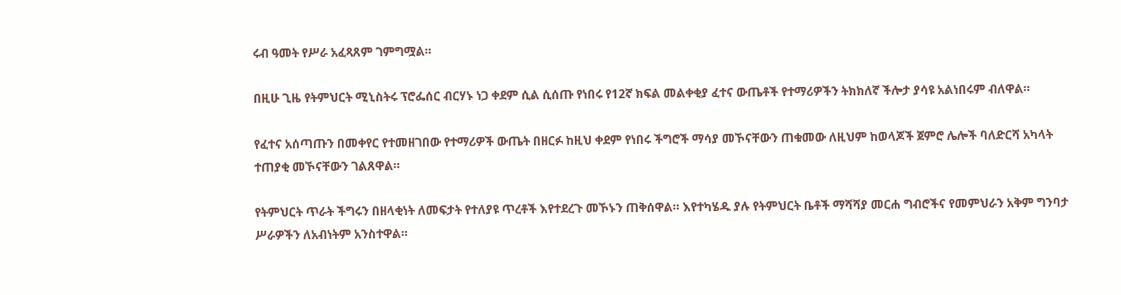ሩብ ዓመት የሥራ አፈጻጸም ገምግሟል።

በዚሁ ጊዜ የትምህርት ሚኒስትሩ ፕሮፌሰር ብርሃኑ ነጋ ቀደም ሲል ሲሰጡ የነበሩ የ12ኛ ክፍል መልቀቂያ ፈተና ውጤቶች የተማሪዎችን ትክክለኛ ችሎታ ያሳዩ አልነበሩም ብለዋል።

የፈተና አሰጣጡን በመቀየር የተመዘገበው የተማሪዎች ውጤት በዘርፉ ከዚህ ቀደም የነበሩ ችግሮች ማሳያ መኾናቸውን ጠቁመው ለዚህም ከወላጆች ጀምሮ ሌሎች ባለድርሻ አካላት ተጠያቂ መኾናቸውን ገልጸዋል።

የትምህርት ጥራት ችግሩን በዘላቂነት ለመፍታት የተለያዩ ጥረቶች እየተደረጉ መኾኑን ጠቅሰዋል። እየተካሄዱ ያሉ የትምህርት ቤቶች ማሻሻያ መርሐ ግብሮችና የመምህራን አቅም ግንባታ ሥራዎችን ለአብነትም አንስተዋል።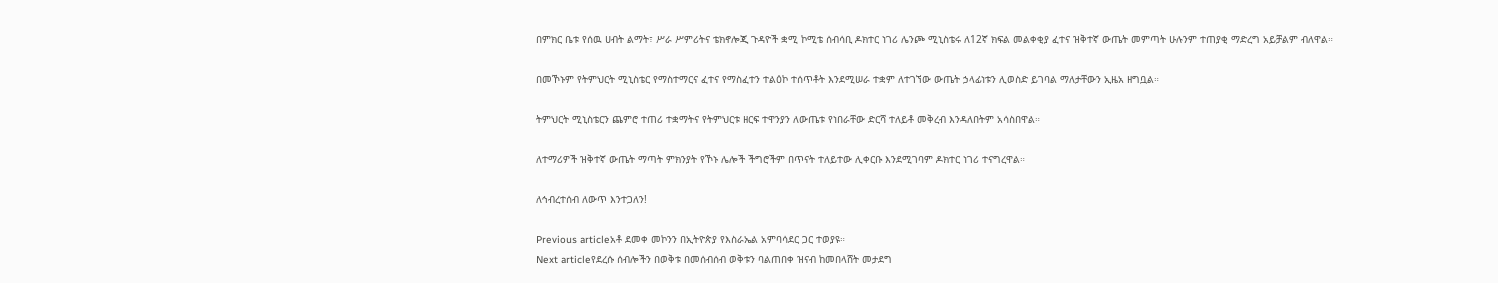በምክር ቤቱ የሰዉ ሀብት ልማት፣ ሥራ ሥምሪትና ቴክኖሎጂ ጉዳዮች ቋሚ ኮሚቴ ሰብሳቢ ዶክተር ነገሪ ሌንጮ ሚኒስቴሩ ለ12ኛ ክፍል መልቀቂያ ፈተና ዝቅተኛ ውጤት መምጣት ሁሉንም ተጠያቂ ማድረግ አይቻልም ብለዋል።

በመኾኑም የትምህርት ሚኒስቴር የማስተማርና ፈተና የማስፈተን ተልዕኮ ተሰጥቶት እንደሚሠራ ተቋም ለተገኘው ውጤት ኃላፊነቱን ሊወስድ ይገባል ማለታቸውን ኢዜአ ዘግቧል።

ትምህርት ሚኒስቴርን ጨምሮ ተጠሪ ተቋማትና የትምህርቱ ዘርፍ ተዋንያን ለውጤቱ የነበራቸው ድርሻ ተለይቶ መቅረብ እንዳለበትም አሳስበዋል።

ለተማሪዎች ዝቅተኛ ውጤት ማጣት ምክንያት የኾኑ ሌሎች ችግሮችም በጥናት ተለይተው ሊቀርቡ እንደሚገባም ዶክተር ነገሪ ተናግረዋል።

ለኅብረተሰብ ለውጥ እንተጋለን!

Previous articleአቶ ደመቀ መኮንን በኢትዮጵያ የእስራኤል አምባሳደር ጋር ተወያዩ።
Next articleየደረሱ ሰብሎችን በወቅቱ በመሰብሰብ ወቅቱን ባልጠበቀ ዝናብ ከመበላሸት መታደግ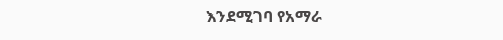እንደሚገባ የአማራ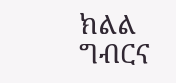ክልል ግብርና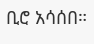ቢሮ አሳሰበ።